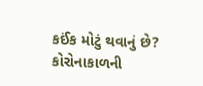કઈંક મોટું થવાનું છે? કોરોનાકાળની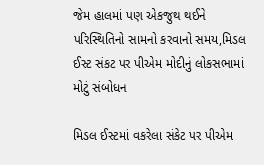જેમ હાલમાં પણ એકજુથ થઈને પરિસ્થિતિનો સામનો કરવાનો સમય,મિડલ ઈસ્ટ સંકટ પર પીએમ મોદીનું લોકસભામાં મોટું સંબોધન

મિડલ ઈસ્ટમાં વકરેલા સંકેટ પર પીએમ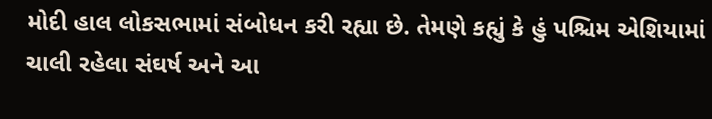મોદી હાલ લોકસભામાં સંબોધન કરી રહ્યા છે. તેમણે કહ્યું કે હું પશ્ચિમ એશિયામાં ચાલી રહેલા સંઘર્ષ અને આ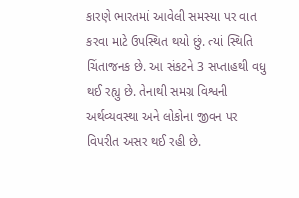કારણે ભારતમાં આવેલી સમસ્યા પર વાત કરવા માટે ઉપસ્થિત થયો છું. ત્યાં સ્થિતિ ચિંતાજનક છે. આ સંકટને 3 સપ્તાહથી વધુ થઈ રહ્યુ છે. તેનાથી સમગ્ર વિશ્વની અર્થવ્યવસ્થા અને લોકોના જીવન પર વિપરીત અસર થઈ રહી છે.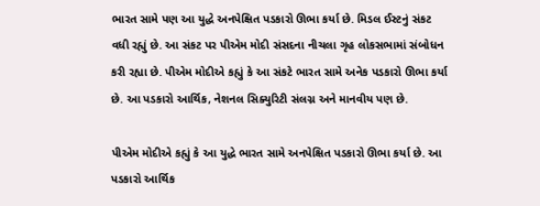ભારત સામે પણ આ યુદ્ધે અનપેક્ષિત પડકારો ઊભા કર્યા છે. મિડલ ઈસ્ટનું સંકટ વધી રહ્યું છે. આ સંકટ પર પીએમ મોદી સંસદના નીચલા ગૃહ લોકસભામાં સંબોધન કરી રહ્યા છે. પીએમ મોદીએ કહ્યું કે આ સંકટે ભારત સામે અનેક પડકારો ઊભા કર્યા છે. આ પડકારો આર્થિક, નેશનલ સિક્યુરિટી સંલગ્ન અને માનવીય પણ છે.

પીએમ મોદીએ કહ્યું કે આ યુદ્ધે ભારત સામે અનપેક્ષિત પડકારો ઊભા કર્યા છે. આ પડકારો આર્થિક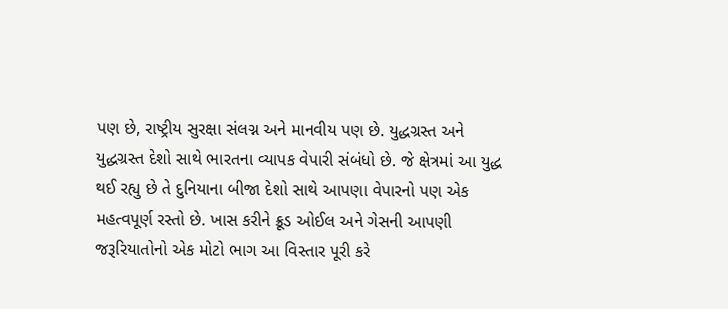પણ છે, રાષ્ટ્રીય સુરક્ષા સંલગ્ન અને માનવીય પણ છે. યુદ્ધગ્રસ્ત અને યુદ્ધગ્રસ્ત દેશો સાથે ભારતના વ્યાપક વેપારી સંબંધો છે. જે ક્ષેત્રમાં આ યુદ્ધ થઈ રહ્યુ છે તે દુનિયાના બીજા દેશો સાથે આપણા વેપારનો પણ એક મહત્વપૂર્ણ રસ્તો છે. ખાસ કરીને ક્રૂડ ઓઈલ અને ગેસની આપણી જરૂરિયાતોનો એક મોટો ભાગ આ વિસ્તાર પૂરી કરે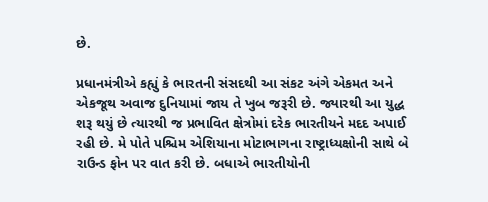છે.

પ્રધાનમંત્રીએ કહ્યું કે ભારતની સંસદથી આ સંકટ અંગે એકમત અને એકજૂથ અવાજ દુનિયામાં જાય તે ખુબ જરૂરી છે. જ્યારથી આ યુદ્ધ શરૂ થયું છે ત્યારથી જ પ્રભાવિત ક્ષેત્રોમાં દરેક ભારતીયને મદદ અપાઈ રહી છે. મે પોતે પશ્ચિમ એશિયાના મોટાભાગના રાષ્ટ્રાધ્યક્ષોની સાથે બે રાઉન્ડ ફોન પર વાત કરી છે. બધાએ ભારતીયોની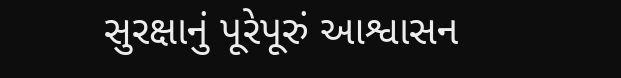સુરક્ષાનું પૂરેપૂરું આશ્વાસન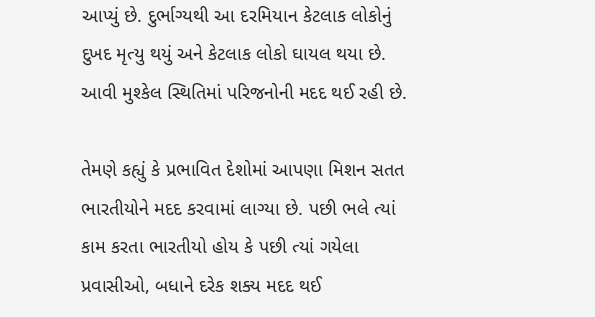આપ્યું છે. દુર્ભાગ્યથી આ દરમિયાન કેટલાક લોકોનું દુખદ મૃત્યુ થયું અને કેટલાક લોકો ઘાયલ થયા છે. આવી મુશ્કેલ સ્થિતિમાં પરિજનોની મદદ થઈ રહી છે.

તેમણે કહ્યું કે પ્રભાવિત દેશોમાં આપણા મિશન સતત ભારતીયોને મદદ કરવામાં લાગ્યા છે. પછી ભલે ત્યાં કામ કરતા ભારતીયો હોય કે પછી ત્યાં ગયેલા પ્રવાસીઓ, બધાને દરેક શક્ય મદદ થઈ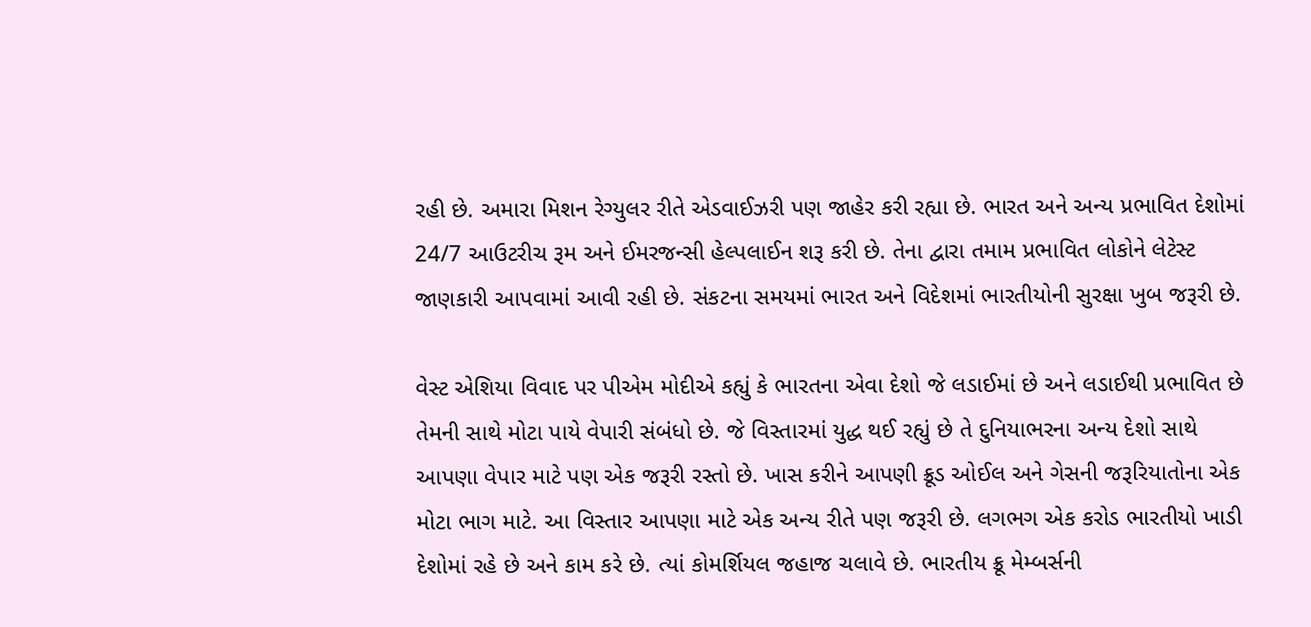રહી છે. અમારા મિશન રેગ્યુલર રીતે એડવાઈઝરી પણ જાહેર કરી રહ્યા છે. ભારત અને અન્ય પ્રભાવિત દેશોમાં 24/7 આઉટરીચ રૂમ અને ઈમરજન્સી હેલ્પલાઈન શરૂ કરી છે. તેના દ્વારા તમામ પ્રભાવિત લોકોને લેટેસ્ટ જાણકારી આપવામાં આવી રહી છે. સંકટના સમયમાં ભારત અને વિદેશમાં ભારતીયોની સુરક્ષા ખુબ જરૂરી છે.

વેસ્ટ એશિયા વિવાદ પર પીએમ મોદીએ કહ્યું કે ભારતના એવા દેશો જે લડાઈમાં છે અને લડાઈથી પ્રભાવિત છે તેમની સાથે મોટા પાયે વેપારી સંબંધો છે. જે વિસ્તારમાં યુદ્ધ થઈ રહ્યું છે તે દુનિયાભરના અન્ય દેશો સાથે આપણા વેપાર માટે પણ એક જરૂરી રસ્તો છે. ખાસ કરીને આપણી ક્રૂડ ઓઈલ અને ગેસની જરૂરિયાતોના એક મોટા ભાગ માટે. આ વિસ્તાર આપણા માટે એક અન્ય રીતે પણ જરૂરી છે. લગભગ એક કરોડ ભારતીયો ખાડી દેશોમાં રહે છે અને કામ કરે છે. ત્યાં કોમર્શિયલ જહાજ ચલાવે છે. ભારતીય ક્રૂ મેમ્બર્સની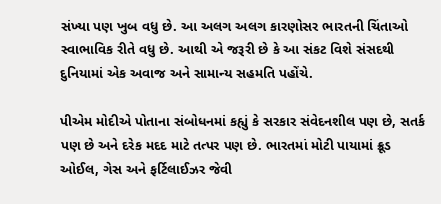સંખ્યા પણ ખુબ વધુ છે. આ અલગ અલગ કારણોસર ભારતની ચિંતાઓ સ્વાભાવિક રીતે વધુ છે. આથી એ જરૂરી છે કે આ સંકટ વિશે સંસદથી દુનિયામાં એક અવાજ અને સામાન્ય સહમતિ પહોંચે.

પીએમ મોદીએ પોતાના સંબોધનમાં કહ્યું કે સરકાર સંવેદનશીલ પણ છે, સતર્ક પણ છે અને દરેક મદદ માટે તત્પર પણ છે. ભારતમાં મોટી પાયામાં ક્રૂડ ઓઈલ, ગેસ અને ફર્ટિલાઈઝર જેવી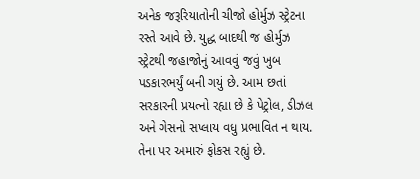અનેક જરૂરિયાતોની ચીજો હોર્મુઝ સ્ટ્રેટના રસ્તે આવે છે. યુદ્ધ બાદથી જ હોર્મુઝ સ્ટ્રેટથી જહાજોનું આવવું જવું ખુબ પડકારભર્યું બની ગયું છે. આમ છતાં સરકારની પ્રયત્નો રહ્યા છે કે પેટ્રોલ, ડીઝલ અને ગેસનો સપ્લાય વધુ પ્રભાવિત ન થાય. તેના પર અમારું ફોકસ રહ્યું છે.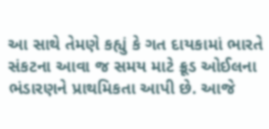આ સાથે તેમણે કહ્યું કે ગત દાયકામાં ભારતે સંકટના આવા જ સમય માટે ક્રૂડ ઓઈલના ભંડારણને પ્રાથમિકતા આપી છે. આજે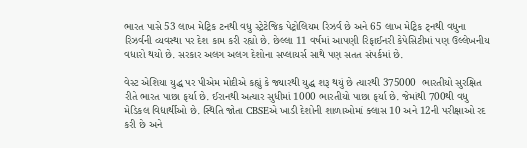ભારત પાસે 53 લાખ મેટ્રિક ટનથી વધુ સ્ટ્રેટેજિક પેટ્રોલિયમ રિઝર્વ છે અને 65 લાખ મેટ્રિક ટ્નથી વધુના રિઝર્વની વ્યવસ્થા પર દેશ કામ કરી રહ્યો છે. છેલ્લા 11 વર્ષમાં આપણી રિફાઈનરી કેપેસિટીમાં પણ ઉલ્લેખનીય વધારો થયો છે. સરકાર અલગ અલગ દેશોના સપ્લાયર્સ સાથે પણ સતત સંપર્કમાં છે.

વેસ્ટ એશિયા યુદ્ધ પર પીએમ મોદીએ કહ્યું કે જ્યારથી યુદ્ધ શરૂ થયું છે ત્યારથી 375000  ભારતીયો સુરક્ષિત રીતે ભારત પાછા ફર્યા છે. ઈરાનથી અત્યાર સુધીમાં 1000 ભારતીયો પાછા ફર્યા છે. જેમાંથી 700થી વધુ મેડિકલ વિદ્યાર્થીઓ છે. સ્થિતિ જોતા CBSEએ ખાડી દેશોની શાળાઓમાં ક્લાસ 10 અને 12ની પરીક્ષાઓ રદ કરી છે અને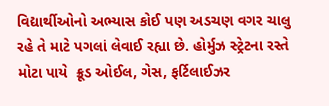વિદ્યાર્થીઓનો અભ્યાસ કોઈ પણ અડચણ વગર ચાલુ રહે તે માટે પગલાં લેવાઈ રહ્યા છે. હોર્મુઝ સ્ટ્રેટના રસ્તે મોટા પાયે  ક્રૂડ ઓઈલ, ગેસ, ફર્ટિલાઈઝર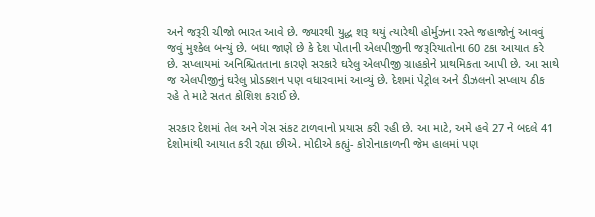અને જરૂરી ચીજો ભારત આવે છે. જ્યારથી યુદ્ધ શરૂ થયું ત્યારેથી હોર્મુઝના રસ્તે જહાજોનું આવવું જવું મુશ્કેલ બન્યું છે. બધા જાણે છે કે દેશ પોતાની એલપીજીની જરૂરિયાતોના 60 ટકા આયાત કરે છે. સપ્લાયમાં અનિશ્ચિતતાના કારણે સરકારે ઘરેલુ એલપીજી ગ્રાહકોને પ્રાથમિકતા આપી છે. આ સાથે જ એલપીજીનું ઘરેલુ પ્રોડક્શન પણ વધારવામાં આવ્યું છે. દેશમાં પેટ્રોલ અને ડીઝલનો સપ્લાય ઠીક રહે તે માટે સતત કોશિશ કરાઈ છે.

સરકાર દેશમાં તેલ અને ગેસ સંકટ ટાળવાનો પ્રયાસ કરી રહી છે. આ માટે, અમે હવે 27 ને બદલે 41 દેશોમાંથી આયાત કરી રહ્યા છીએ. મોદીએ કહ્યું- કોરોનાકાળની જેમ હાલમાં પણ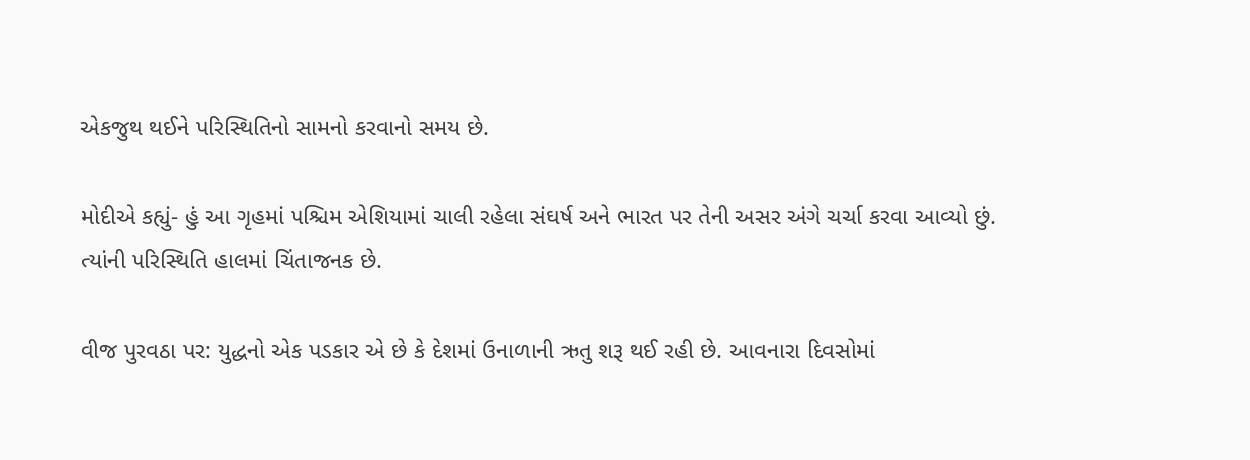એકજુથ થઈને પરિસ્થિતિનો સામનો કરવાનો સમય છે.

મોદીએ કહ્યું- હું આ ગૃહમાં પશ્ચિમ એશિયામાં ચાલી રહેલા સંઘર્ષ અને ભારત પર તેની અસર અંગે ચર્ચા કરવા આવ્યો છું. ત્યાંની પરિસ્થિતિ હાલમાં ચિંતાજનક છે.

વીજ પુરવઠા પર: યુદ્ધનો એક પડકાર એ છે કે દેશમાં ઉનાળાની ઋતુ શરૂ થઈ રહી છે. આવનારા દિવસોમાં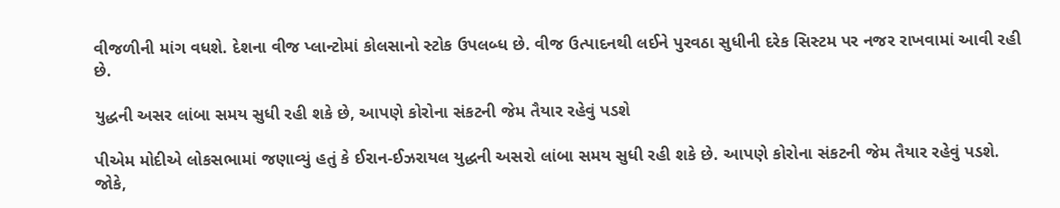વીજળીની માંગ વધશે. દેશના વીજ પ્લાન્ટોમાં કોલસાનો સ્ટોક ઉપલબ્ધ છે. વીજ ઉત્પાદનથી લઈને પુરવઠા સુધીની દરેક સિસ્ટમ પર નજર રાખવામાં આવી રહી છે.

યુદ્ધની અસર લાંબા સમય સુધી રહી શકે છે, આપણે કોરોના સંકટની જેમ તૈયાર રહેવું પડશે

પીએમ મોદીએ લોકસભામાં જણાવ્યું હતું કે ઈરાન-ઈઝરાયલ યુદ્ધની અસરો લાંબા સમય સુધી રહી શકે છે. આપણે કોરોના સંકટની જેમ તૈયાર રહેવું પડશે. જોકે,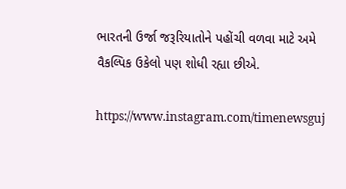ભારતની ઉર્જા જરૂરિયાતોને પહોંચી વળવા માટે અમે વૈકલ્પિક ઉકેલો પણ શોધી રહ્યા છીએ.

https://www.instagram.com/timenewsguj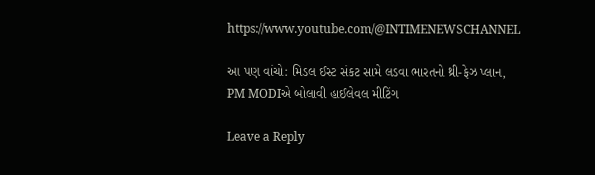https://www.youtube.com/@INTIMENEWSCHANNEL

આ પણ વાંચો: મિડલ ઈસ્ટ સંકટ સામે લડવા ભારતનો થ્રી-ફેઝ પ્લાન, PM MODIએ બોલાવી હાઈલેવલ મીટિંગ

Leave a Reply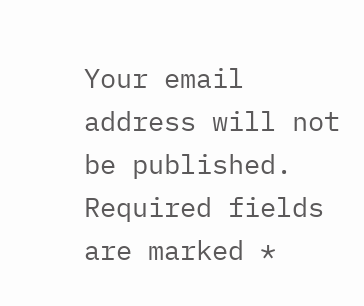Your email address will not be published. Required fields are marked *